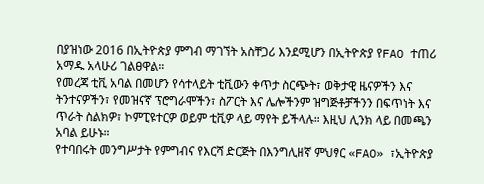በያዝነው 2016 በኢትዮጵያ ምግብ ማገኘት አስቸጋሪ እንደሚሆን በኢትዮጵያ የFAO ተጠሪ አማዱ አላሁሪ ገልፀዋል።
የመረጃ ቲቪ አባል በመሆን የሳተላይት ቲቪውን ቀጥታ ስርጭት፣ ወቅታዊ ዜናዎችን እና ትንተናዎችን፣ የመዝናኛ ፕሮግራሞችን፣ ስፖርት እና ሌሎችንም ዝግጅቶቻችንን በፍጥነት እና ጥራት ስልክዎ፣ ኮምፒዩተርዎ ወይም ቲቪዎ ላይ ማየት ይችላሉ። እዚህ ሊንክ ላይ በመጫን አባል ይሁኑ።
የተባበሩት መንግሥታት የምግብና የእርሻ ድርጅት በእንግሊዘኛ ምህፃር «FAO» ፣ኢትዮጵያ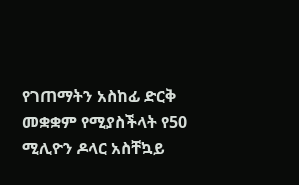የገጠማትን አስከፊ ድርቅ መቋቋም የሚያስችላት የ50 ሚሊዮን ዶላር አስቸኳይ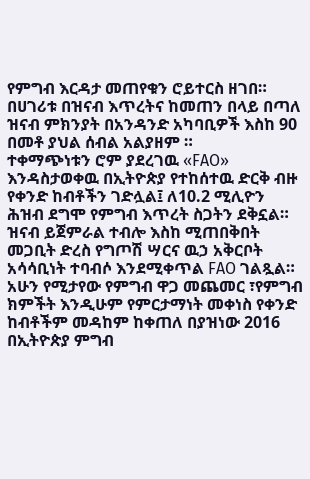የምግብ እርዳታ መጠየቁን ሮይተርስ ዘገበ።
በሀገሪቱ በዝናብ እጥረትና ከመጠን በላይ በጣለ ዝናብ ምክንያት በአንዳንድ አካባቢዎች እስከ 90 በመቶ ያህል ሰብል አልያዘም ።
ተቀማጭነቱን ሮም ያደረገዉ «FAO» እንዳስታወቀዉ በኢትዮጵያ የተከሰተዉ ድርቅ ብዙ የቀንድ ከብቶችን ገድሏል፤ ለ10.2 ሚሊዮን ሕዝብ ደግሞ የምግብ እጥረት ስጋትን ደቅኗል። ዝናብ ይጀምራል ተብሎ እስከ ሚጠበቅበት መጋቢት ድረስ የግጦሽ ሣርና ዉኃ አቅርቦት አሳሳቢነት ተባብሶ እንደሚቀጥል FAO ገልጿል። አሁን የሚታየው የምግብ ዋጋ መጨመር ፣የምግብ ክምችት እንዲሁም የምርታማነት መቀነስ የቀንድ ከብቶችም መዳከም ከቀጠለ በያዝነው 2016 በኢትዮጵያ ምግብ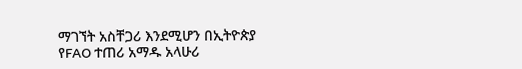ማገኘት አስቸጋሪ እንደሚሆን በኢትዮጵያ የFAO ተጠሪ አማዱ አላሁሪ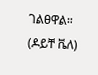ገልፀዋል።
(ዶይቸ ቬለ)